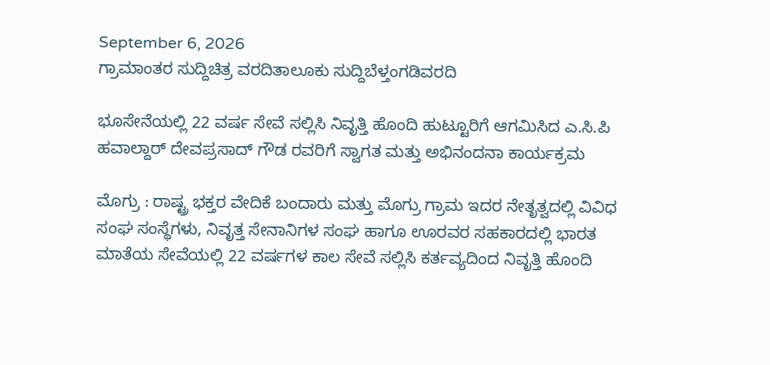September 6, 2026
ಗ್ರಾಮಾಂತರ ಸುದ್ದಿಚಿತ್ರ ವರದಿತಾಲೂಕು ಸುದ್ದಿಬೆಳ್ತಂಗಡಿವರದಿ

ಭೂಸೇನೆಯಲ್ಲಿ 22 ವರ್ಷ ಸೇವೆ ಸಲ್ಲಿಸಿ ನಿವೃತ್ತಿ ಹೊಂದಿ ಹುಟ್ಟೂರಿಗೆ ಆಗಮಿಸಿದ ಎ.ಸಿ.ಪಿ ಹವಾಲ್ದಾರ್ ದೇವಪ್ರಸಾದ್ ಗೌಡ ರವರಿಗೆ ಸ್ವಾಗತ ಮತ್ತು ಅಭಿನಂದನಾ ಕಾರ್ಯಕ್ರಮ

ಮೊಗ್ರು : ರಾಷ್ಟ್ರ ಭಕ್ತರ ವೇದಿಕೆ ಬಂದಾರು ಮತ್ತು ಮೊಗ್ರು ಗ್ರಾಮ ಇದರ ನೇತೃತ್ವದಲ್ಲಿ ವಿವಿಧ ಸಂಘ ಸಂಸ್ಥೆಗಳು, ನಿವೃತ್ತ ಸೇನಾನಿಗಳ ಸಂಘ ಹಾಗೂ ಊರವರ ಸಹಕಾರದಲ್ಲಿ ಭಾರತ ಮಾತೆಯ ಸೇವೆಯಲ್ಲಿ 22 ವರ್ಷಗಳ ಕಾಲ ಸೇವೆ ಸಲ್ಲಿಸಿ ಕರ್ತವ್ಯದಿಂದ ನಿವೃತ್ತಿ ಹೊಂದಿ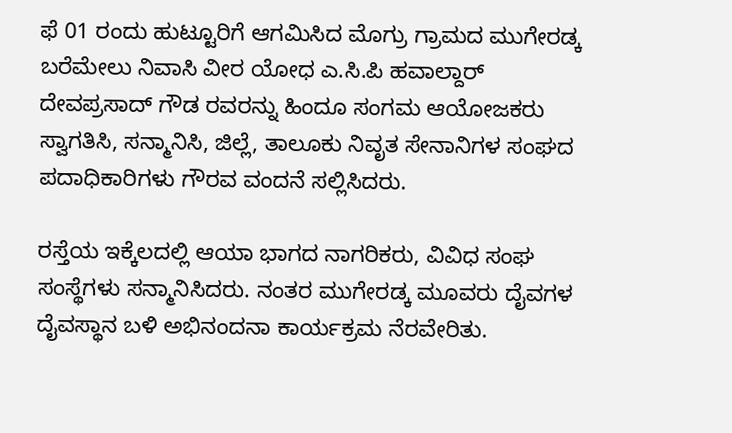ಫೆ 01 ರಂದು ಹುಟ್ಟೂರಿಗೆ ಆಗಮಿಸಿದ ಮೊಗ್ರು ಗ್ರಾಮದ ಮುಗೇರಡ್ಕ ಬರೆಮೇಲು ನಿವಾಸಿ ವೀರ ಯೋಧ ಎ.ಸಿ.ಪಿ ಹವಾಲ್ದಾರ್ ದೇವಪ್ರಸಾದ್ ಗೌಡ ರವರನ್ನು ಹಿಂದೂ ಸಂಗಮ ಆಯೋಜಕರು ಸ್ವಾಗತಿಸಿ, ಸನ್ಮಾನಿಸಿ, ಜಿಲ್ಲೆ, ತಾಲೂಕು ನಿವೃತ ಸೇನಾನಿಗಳ ಸಂಘದ ಪದಾಧಿಕಾರಿಗಳು ಗೌರವ ವಂದನೆ ಸಲ್ಲಿಸಿದರು.

ರಸ್ತೆಯ ಇಕ್ಕೆಲದಲ್ಲಿ ಆಯಾ ಭಾಗದ ನಾಗರಿಕರು, ವಿವಿಧ ಸಂಘ ಸಂಸ್ಥೆಗಳು ಸನ್ಮಾನಿಸಿದರು. ನಂತರ ಮುಗೇರಡ್ಕ ಮೂವರು ದೈವಗಳ ದೈವಸ್ಥಾನ ಬಳಿ ಅಭಿನಂದನಾ ಕಾರ್ಯಕ್ರಮ ನೆರವೇರಿತು.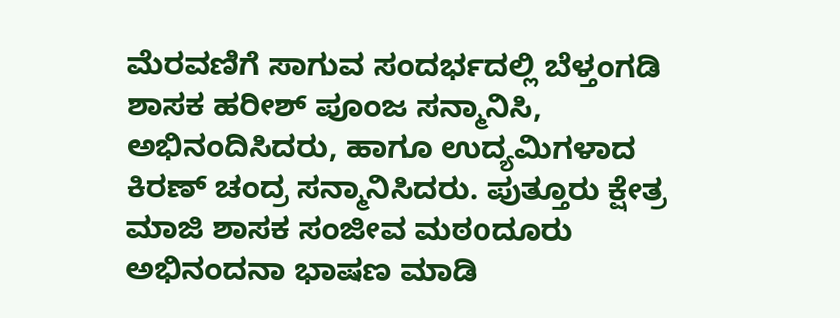ಮೆರವಣಿಗೆ ಸಾಗುವ ಸಂದರ್ಭದಲ್ಲಿ ಬೆಳ್ತಂಗಡಿ ಶಾಸಕ ಹರೀಶ್ ಪೂಂಜ ಸನ್ಮಾನಿಸಿ, ಅಭಿನಂದಿಸಿದರು, ಹಾಗೂ ಉದ್ಯಮಿಗಳಾದ ಕಿರಣ್ ಚಂದ್ರ ಸನ್ಮಾನಿಸಿದರು. ಪುತ್ತೂರು ಕ್ಷೇತ್ರ ಮಾಜಿ ಶಾಸಕ ಸಂಜೀವ ಮಠoದೂರು ಅಭಿನಂದನಾ ಭಾಷಣ ಮಾಡಿ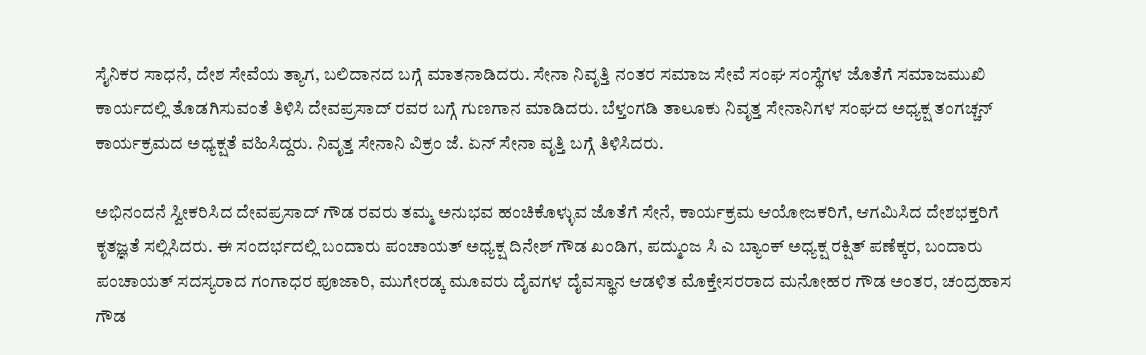ಸೈನಿಕರ ಸಾಧನೆ, ದೇಶ ಸೇವೆಯ ತ್ಯಾಗ, ಬಲಿದಾನದ ಬಗ್ಗೆ ಮಾತನಾಡಿದರು. ಸೇನಾ ನಿವೃತ್ತಿ ನಂತರ ಸಮಾಜ ಸೇವೆ ಸಂಘ ಸಂಸ್ಥೆಗಳ ಜೊತೆಗೆ ಸಮಾಜಮುಖಿ ಕಾರ್ಯದಲ್ಲಿ ತೊಡಗಿಸುವಂತೆ ತಿಳಿಸಿ ದೇವಪ್ರಸಾದ್ ರವರ ಬಗ್ಗೆ ಗುಣಗಾನ ಮಾಡಿದರು. ಬೆಳ್ತಂಗಡಿ ತಾಲೂಕು ನಿವೃತ್ತ ಸೇನಾನಿಗಳ ಸಂಘದ ಅಧ್ಯಕ್ಷ ತಂಗಚ್ಚನ್ ಕಾರ್ಯಕ್ರಮದ ಅಧ್ಯಕ್ಷತೆ ವಹಿಸಿದ್ದರು. ನಿವೃತ್ತ ಸೇನಾನಿ ವಿಕ್ರಂ ಜೆ. ಏನ್ ಸೇನಾ ವೃತ್ತಿ ಬಗ್ಗೆ ತಿಳಿಸಿದರು.

ಅಭಿನಂದನೆ ಸ್ವೀಕರಿಸಿದ ದೇವಪ್ರಸಾದ್ ಗೌಡ ರವರು ತಮ್ಮ ಅನುಭವ ಹಂಚಿಕೊಳ್ಳುವ ಜೊತೆಗೆ ಸೇನೆ, ಕಾರ್ಯಕ್ರಮ ಆಯೋಜಕರಿಗೆ, ಆಗಮಿಸಿದ ದೇಶಭಕ್ತರಿಗೆ ಕೃತಜ್ಞತೆ ಸಲ್ಲಿಸಿದರು. ಈ ಸಂದರ್ಭದಲ್ಲಿ ಬಂದಾರು ಪಂಚಾಯತ್ ಅಧ್ಯಕ್ಷ ದಿನೇಶ್ ಗೌಡ ಖಂಡಿಗ, ಪದ್ಮುಂಜ ಸಿ ಎ ಬ್ಯಾಂಕ್ ಅಧ್ಯಕ್ಷ ರಕ್ಷಿತ್ ಪಣೆಕ್ಕರ, ಬಂದಾರು ಪಂಚಾಯತ್ ಸದಸ್ಯರಾದ ಗಂಗಾಧರ ಪೂಜಾರಿ, ಮುಗೇರಡ್ಕ ಮೂವರು ದೈವಗಳ ದೈವಸ್ಥಾನ ಆಡಳಿತ ಮೊಕ್ತೇಸರರಾದ ಮನೋಹರ ಗೌಡ ಅಂತರ, ಚಂದ್ರಹಾಸ ಗೌಡ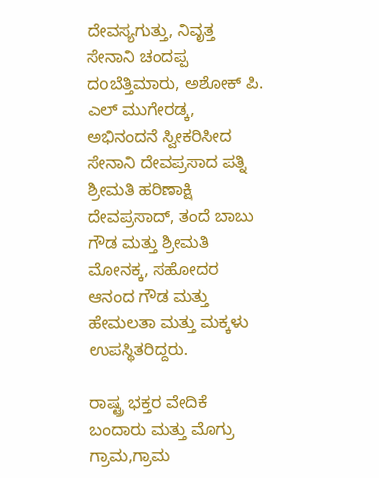ದೇವಸ್ಯಗುತ್ತು, ನಿವೃತ್ತ ಸೇನಾನಿ ಚಂದಪ್ಪ ದoಬೆತ್ತಿಮಾರು, ಅಶೋಕ್ ಪಿ. ಎಲ್ ಮುಗೇರಡ್ಕ, ಅಭಿನಂದನೆ ಸ್ವೀಕರಿಸೀದ ಸೇನಾನಿ ದೇವಪ್ರಸಾದ ಪತ್ನಿ ಶ್ರೀಮತಿ ಹರಿಣಾಕ್ಷಿ ದೇವಪ್ರಸಾದ್, ತಂದೆ ಬಾಬು ಗೌಡ ಮತ್ತು ಶ್ರೀಮತಿ ಮೋನಕ್ಕ, ಸಹೋದರ ಆನಂದ ಗೌಡ ಮತ್ತು ಹೇಮಲತಾ ಮತ್ತು ಮಕ್ಕಳು ಉಪಸ್ಥಿತರಿದ್ದರು.

ರಾಷ್ಟ್ರ ಭಕ್ತರ ವೇದಿಕೆ ಬಂದಾರು ಮತ್ತು ಮೊಗ್ರು ಗ್ರಾಮ,ಗ್ರಾಮ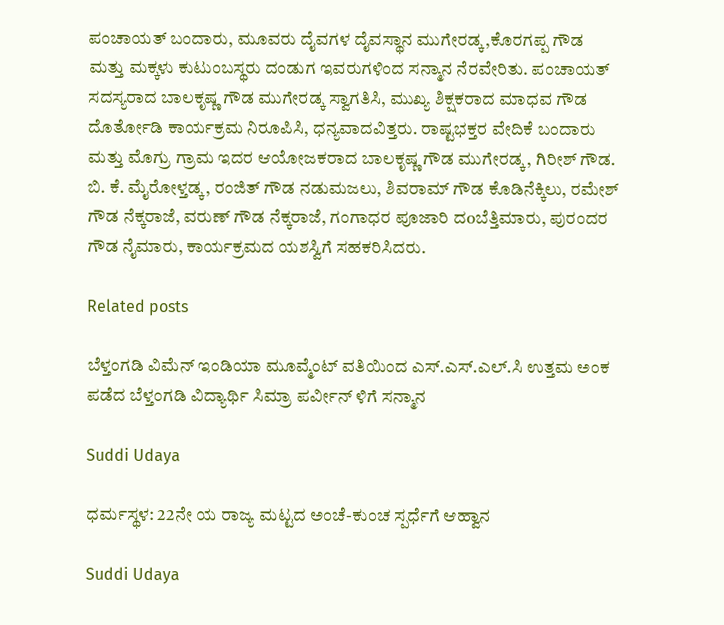ಪಂಚಾಯತ್ ಬಂದಾರು, ಮೂವರು ದೈವಗಳ ದೈವಸ್ಥಾನ ಮುಗೇರಡ್ಕ,ಕೊರಗಪ್ಪ ಗೌಡ ಮತ್ತು ಮಕ್ಕಳು ಕುಟುಂಬಸ್ಥರು ದಂಡುಗ ಇವರುಗಳಿಂದ ಸನ್ಮಾನ ನೆರವೇರಿತು. ಪಂಚಾಯತ್ ಸದಸ್ಯರಾದ ಬಾಲಕೃಷ್ಣ ಗೌಡ ಮುಗೇರಡ್ಕ ಸ್ವಾಗತಿಸಿ, ಮುಖ್ಯ ಶಿಕ್ಷಕರಾದ ಮಾಧವ ಗೌಡ ದೊರ್ತೋಡಿ ಕಾರ್ಯಕ್ರಮ ನಿರೂಪಿಸಿ, ಧನ್ಯವಾದವಿತ್ತರು. ರಾಷ್ಟಭಕ್ತರ ವೇದಿಕೆ ಬಂದಾರು ಮತ್ತು ಮೊಗ್ರು ಗ್ರಾಮ ಇದರ ಆಯೋಜಕರಾದ ಬಾಲಕೃಷ್ಣ ಗೌಡ ಮುಗೇರಡ್ಕ, ಗಿರೀಶ್ ಗೌಡ. ಬಿ. ಕೆ. ಮೈರೋಳ್ತಡ್ಕ, ರಂಜಿತ್ ಗೌಡ ನಡುಮಜಲು, ಶಿವರಾಮ್ ಗೌಡ ಕೊಡಿನೆಕ್ಕಿಲು, ರಮೇಶ್ ಗೌಡ ನೆಕ್ಕರಾಜೆ, ವರುಣ್ ಗೌಡ ನೆಕ್ಕರಾಜೆ, ಗಂಗಾಧರ ಪೂಜಾರಿ ದoಬೆತ್ತಿಮಾರು, ಪುರಂದರ ಗೌಡ ನೈಮಾರು, ಕಾರ್ಯಕ್ರಮದ ಯಶಸ್ವಿಗೆ ಸಹಕರಿಸಿದರು.

Related posts

ಬೆಳ್ತಂಗಡಿ ವಿಮೆನ್ ಇಂಡಿಯಾ ಮೂವ್ಮೆಂಟ್ ವತಿಯಿಂದ ಎಸ್.ಎಸ್.ಎಲ್.ಸಿ ಉತ್ತಮ ಅಂಕ ಪಡೆದ ಬೆಳ್ತಂಗಡಿ ವಿದ್ಯಾರ್ಥಿ ಸಿಮ್ರಾ ಪರ್ವೀನ್ ಳಿಗೆ ಸನ್ಮಾನ

Suddi Udaya

ಧರ್ಮಸ್ಥಳ: 22ನೇ ಯ ರಾಜ್ಯ ಮಟ್ಟದ ಅಂಚೆ-ಕುಂಚ ಸ್ಪರ್ಧೆಗೆ ಆಹ್ವಾನ

Suddi Udaya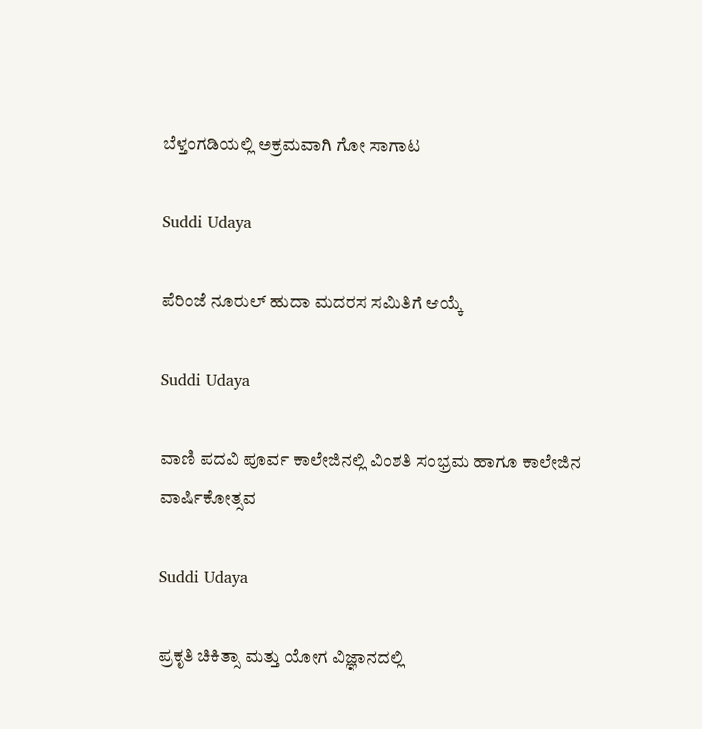ಬೆಳ್ತಂಗಡಿಯಲ್ಲಿ ಅಕ್ರಮವಾಗಿ ಗೋ ಸಾಗಾಟ

Suddi Udaya

ಪೆರಿಂಜೆ ನೂರುಲ್ ಹುದಾ ಮದರಸ ಸಮಿತಿಗೆ ಆಯ್ಕೆ

Suddi Udaya

ವಾಣಿ ಪದವಿ ಪೂರ್ವ ಕಾಲೇಜಿನಲ್ಲಿ ವಿಂಶತಿ ಸಂಭ್ರಮ ಹಾಗೂ ಕಾಲೇಜಿನ ವಾರ್ಷಿಕೋತ್ಸವ

Suddi Udaya

ಪ್ರಕೃತಿ ಚಿಕಿತ್ಸಾ ಮತ್ತು ಯೋಗ ವಿಜ್ಞಾನದಲ್ಲಿ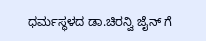ಧರ್ಮಸ್ಥಳದ ಡಾ.ಚಿರನ್ವಿ ಜೈನ್ ಗೆ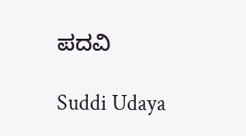ಪದವಿ

Suddi Udaya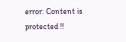error: Content is protected !!